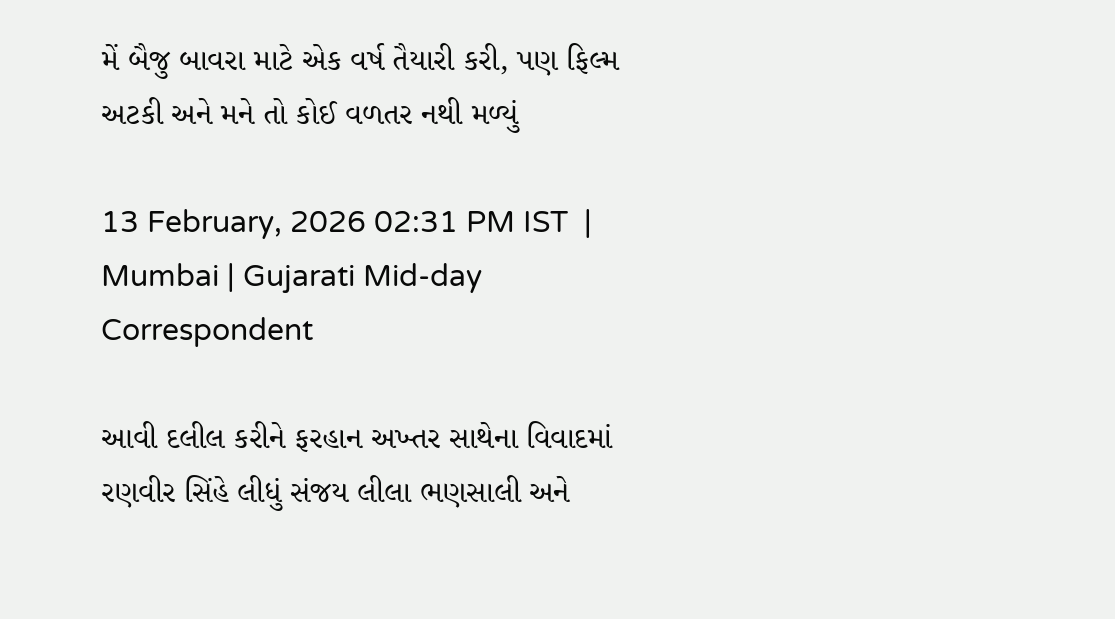મેં બૈજુ બાવરા માટે એક વર્ષ તૈયારી કરી, પણ ફિલ્મ અટકી અને મને તો કોઈ વળતર નથી મળ્યું

13 February, 2026 02:31 PM IST  |  Mumbai | Gujarati Mid-day Correspondent

આવી દલીલ કરીને ફરહાન અખ્તર સાથેના વિવાદમાં રણવીર સિંહે લીધું સંજય લીલા ભણસાલી અને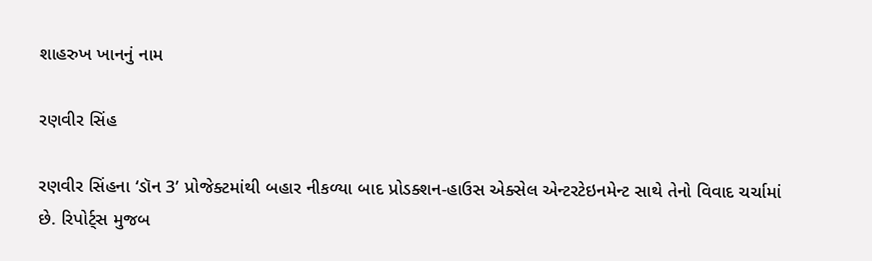શાહરુખ ખાનનું નામ

રણવીર સિંહ

રણવીર સિંહના ‘ડૉન 3’ પ્રોજેક્ટમાંથી બહાર નીકળ્યા બાદ પ્રોડક્શન-હાઉસ એક્સેલ એન્ટરટેઇનમેન્ટ સાથે તેનો વિવાદ ચર્ચામાં છે. રિપોર્ટ્સ મુજબ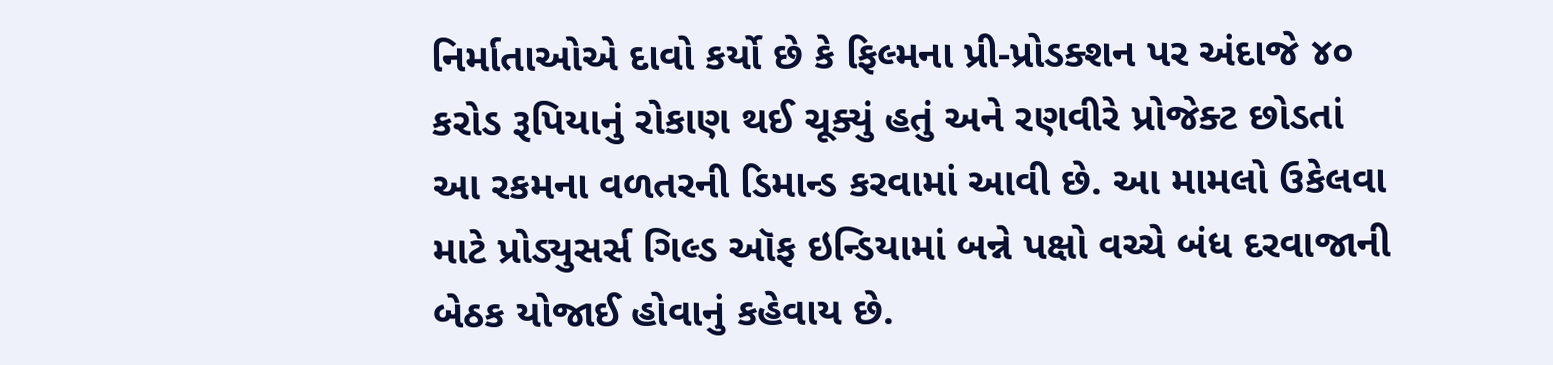નિર્માતાઓએ દાવો કર્યો છે કે ફિલ્મના પ્રી-પ્રોડક્શન પર અંદાજે ૪૦ કરોડ રૂપિયાનું રોકાણ થઈ ચૂક્યું હતું અને રણવીરે પ્રોજેક્ટ છોડતાં આ રકમના વળતરની ડિમાન્ડ કરવામાં આવી છે. આ મામલો ઉકેલવા માટે પ્રોડ્યુસર્સ ગિલ્ડ ઑફ ઇન્ડિયામાં બન્ને પક્ષો વચ્ચે બંધ દરવાજાની બેઠક યોજાઈ હોવાનું કહેવાય છે.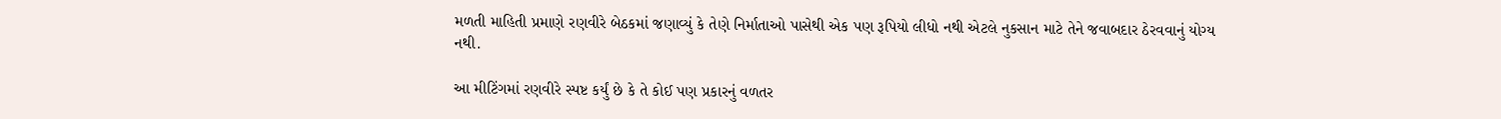મળતી માહિતી પ્રમાણે રણવીરે બેઠકમાં જણાવ્યું કે તેણે નિર્માતાઓ પાસેથી એક પણ રૂપિયો લીધો નથી એટલે નુકસાન માટે તેને જવાબદાર ઠેરવવાનું યોગ્ય નથી.

આ મીટિંગમાં રણવીરે સ્પષ્ટ કર્યું છે કે તે કોઈ પણ પ્રકારનું વળતર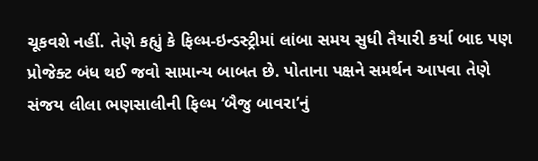ચૂકવશે નહીં. તેણે કહ્યું કે ફિલ્મ-ઇન્ડસ્ટ્રીમાં લાંબા સમય સુધી તૈયારી કર્યા બાદ પણ પ્રોજેક્ટ બંધ થઈ જવો સામાન્ય બાબત છે. પોતાના પક્ષને સમર્થન આપવા તેણે સંજય લીલા ભણસાલીની ફિલ્મ ‘બૈજુ બાવરા’નું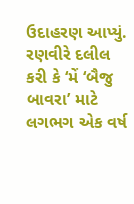ઉદાહરણ આપ્યું. રણવીરે દલીલ કરી કે ‘મેં ‘બૈજુ બાવરા’ માટે લગભગ એક વર્ષ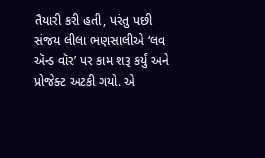તૈયારી કરી હતી, પરંતુ પછી સંજય લીલા ભણસાલીએ ‘લવ ઍન્ડ વૉર’ પર કામ શરૂ કર્યું અને પ્રોજેક્ટ અટકી ગયો. એ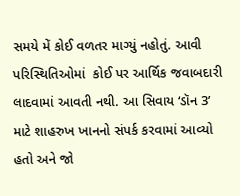સમયે મેં કોઈ વળતર માગ્યું નહોતું. આવી પરિસ્થિતિઓમાં  કોઈ પર આર્થિક જવાબદારી લાદવામાં આવતી નથી. આ સિવાય ‘ડૉન 3’ માટે શાહરુખ ખાનનો સંપર્ક કરવામાં આવ્યો હતો અને જો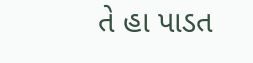તે હા પાડત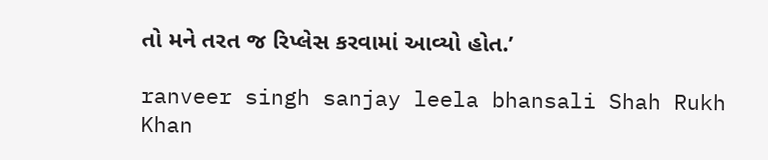તો મને તરત જ રિપ્લેસ કરવામાં આવ્યો હોત.’

ranveer singh sanjay leela bhansali Shah Rukh Khan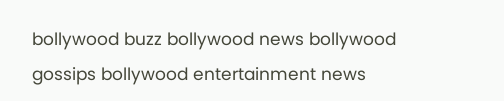bollywood buzz bollywood news bollywood gossips bollywood entertainment news